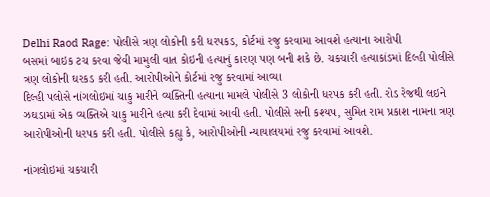Delhi Raod Rage: પોલીસે ત્રણ લોકોની કરી ધરપકડ, કોર્ટમાં રજુ કરવામા આવશે હત્યાના આરોપી
બસમાં બાઇક ટચ કરવા જેવી મામુલી વાત કોઇની હત્યાનું કારણ પણ બની શકે છે. ચકચારી હત્યાકાંડમાં દિલ્હી પોલીસે ત્રણ લોકોની ઘરકડ કરી હતી. આરોપીઓને કોર્ટમાં રજુ કરવામાં આવ્યા
દિલ્હી પલોસે નાંગલોઇમાં ચાકુ મારીને વ્યક્તિની હત્યાના મામલે પોલીસે 3 લોકોની ધરપક કરી હતી. રોડ રેજથી લઇને ઝઘડામાં એક વ્યક્તિએ ચાકુ મારીને હત્યા કરી દેવામાં આવી હતી. પોલીસે સની કશ્યપ, સુમિત રામ પ્રકાશ નામના ત્રણ આરોપીઓની ધરપક કરી હતી. પોલીસે કહ્યુ કે, આરોપીઓની ન્યાયાલયમાં રજુ કરવામાં આવશે.

નાંગલોઇમાં ચકચારી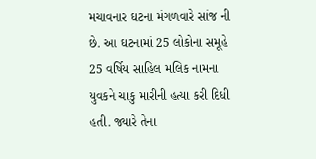મચાવનાર ઘટના મંગળવારે સાંજ ની છે. આ ઘટનામાં 25 લોકોના સમૂહે 25 વર્ષિય સાહિલ મલિક નામના યુવકને ચાકુ મારીની હત્યા કરી દિધી હતી. જ્યારે તેના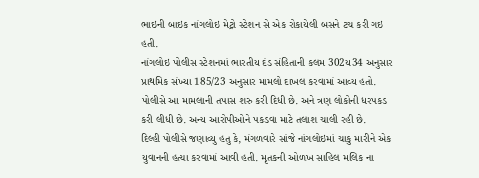ભાઇની બાઇક નાંગલોઇ મેટ્રો સ્ટેશન સે એક રોકાયેલી બસને ટચ કરી ગઇ હતી.
નાંગલોઇ પોલીસ સ્ટેશનમાં ભારતીય દંડ સંહિતાની કલમ 302ય34 અનુસાર પ્રાથમિક સંખ્યા 185/23 અનુસાર મામલો દાખલ કરવામાં આવ્ય હતો. પોલીસે આ મામલાની તપાસ શરુ કરી દિધી છે. અને ત્રણ લોકોની ધરપકડ કરી લીધી છે. અન્ય આરોપીઓને પકડવા માટે તલાશ ચાલી રહી છે.
દિલ્હી પોલીસે જણાવ્યુ હતુ કે, મંગળવારે સાંજે નાંગલોઇમાં ચાકુ મારીને એક યુવાનની હત્યા કરવામાં આવી હતી. મૃતકની ઓળખ સાહિલ મલિક ના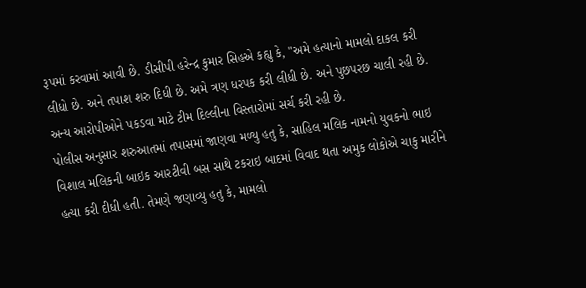રૂપમાં કરવામાં આવી છે. ડીસીપી હરેન્દ્ર કુમાર સિહએ કહ્યુ કે, "અમે હત્યાનો મામલો દાકલ કરી લીધો છે. અને તપાશ શરુ દિધી છે. અમે ત્રણ ધરપક કરી લીધી છે. અને પુછપરછ ચાલી રહી છે. અન્ય આરોપીઓને પકડવા માટે ટીમ દિલ્લીના વિસ્તારોમાં સર્ચ કરી રહી છે.
પોલીસ અનુસાર શરુઆતમાં તપાસમાં જાણવા મળ્યુ હતુ કે, સાહિલ મલિક નામનો યુવકનો ભાઇ વિશાલ મલિકની બાઇક આરટીવી બસ સાથે ટકરાઇ બાદમાં વિવાદ થતા અમુક લોકોએ ચાકુ મારીને હત્યા કરી દીધી હતી. તેમણે જણાવ્યુ હતુ કે, મામલો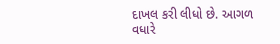દાખલ કરી લીધો છે. આગળ વધારે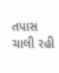તપાસ ચાલી રહી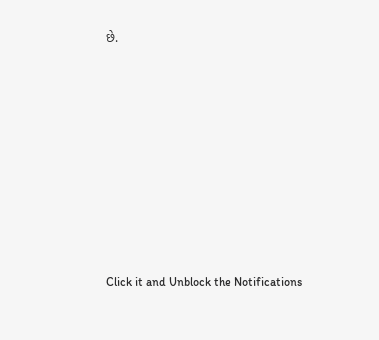છે.












Click it and Unblock the Notifications